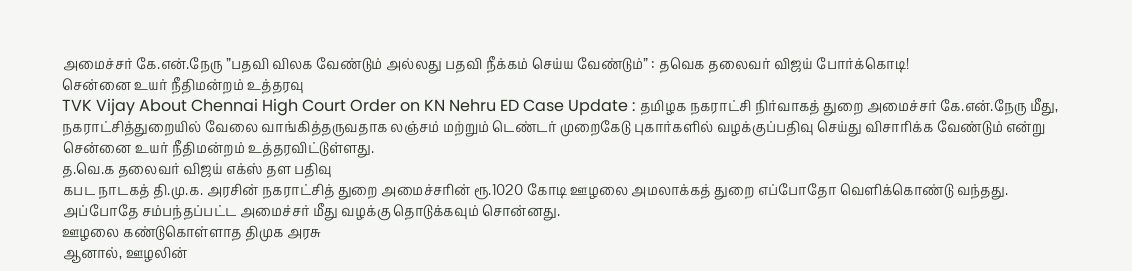அமைச்சர் கே.என்.நேரு ”பதவி விலக வேண்டும் அல்லது பதவி நீக்கம் செய்ய வேண்டும்” : தவெக தலைவர் விஜய் போர்க்கொடி!
சென்னை உயர் நீதிமன்றம் உத்தரவு
TVK Vijay About Chennai High Court Order on KN Nehru ED Case Update : தமிழக நகராட்சி நிர்வாகத் துறை அமைச்சர் கே.என்.நேரு மீது, நகராட்சித்துறையில் வேலை வாங்கித்தருவதாக லஞ்சம் மற்றும் டெண்டர் முறைகேடு புகார்களில் வழக்குப்பதிவு செய்து விசாரிக்க வேண்டும் என்று சென்னை உயர் நீதிமன்றம் உத்தரவிட்டுள்ளது.
த.வெ.க தலைவர் விஜய் எக்ஸ் தள பதிவு
கபட நாடகத் தி.மு.க. அரசின் நகராட்சித் துறை அமைச்சரின் ரூ.1020 கோடி ஊழலை அமலாக்கத் துறை எப்போதோ வெளிக்கொண்டு வந்தது. அப்போதே சம்பந்தப்பட்ட அமைச்சர் மீது வழக்கு தொடுக்கவும் சொன்னது.
ஊழலை கண்டுகொள்ளாத திமுக அரசு
ஆனால், ஊழலின்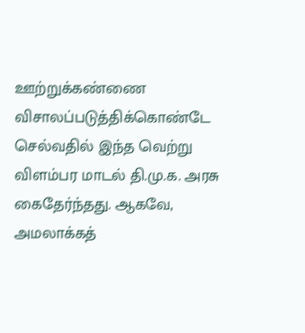ஊற்றுக்கண்ணை விசாலப்படுத்திக்கொண்டே செல்வதில் இந்த வெற்று விளம்பர மாடல் தி.மு.க. அரசு கைதேர்ந்தது. ஆகவே, அமலாக்கத்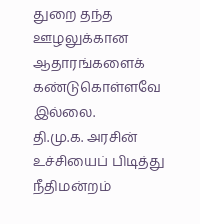துறை தந்த ஊழலுக்கான ஆதாரங்களைக் கண்டுகொள்ளவே இல்லை.
தி.மு.க. அரசின் உச்சியைப் பிடித்து நீதிமன்றம்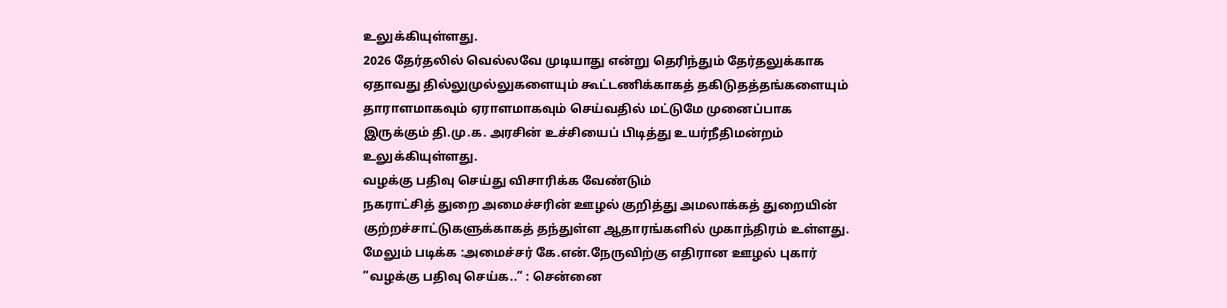உலுக்கியுள்ளது.
2026 தேர்தலில் வெல்லவே முடியாது என்று தெரிந்தும் தேர்தலுக்காக ஏதாவது தில்லுமுல்லுகளையும் கூட்டணிக்காகத் தகிடுதத்தங்களையும் தாராளமாகவும் ஏராளமாகவும் செய்வதில் மட்டுமே முனைப்பாக இருக்கும் தி.மு.க. அரசின் உச்சியைப் பிடித்து உயர்நீதிமன்றம் உலுக்கியுள்ளது.
வழக்கு பதிவு செய்து விசாரிக்க வேண்டும்
நகராட்சித் துறை அமைச்சரின் ஊழல் குறித்து அமலாக்கத் துறையின் குற்றச்சாட்டுகளுக்காகத் தந்துள்ள ஆதாரங்களில் முகாந்திரம் உள்ளது.
மேலும் படிக்க :அமைச்சர் கே.என்.நேருவிற்கு எதிரான ஊழல் புகார் ”வழக்கு பதிவு செய்க..” : சென்னை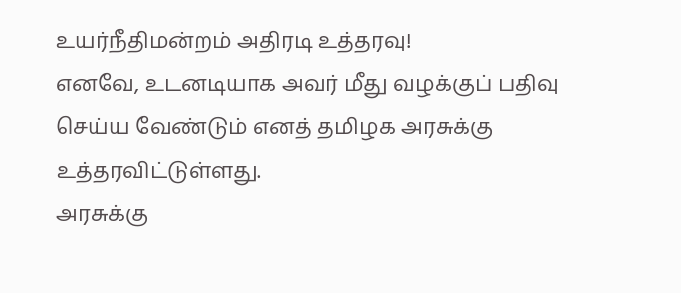உயர்நீதிமன்றம் அதிரடி உத்தரவு!
எனவே, உடனடியாக அவர் மீது வழக்குப் பதிவு செய்ய வேண்டும் எனத் தமிழக அரசுக்கு உத்தரவிட்டுள்ளது.
அரசுக்கு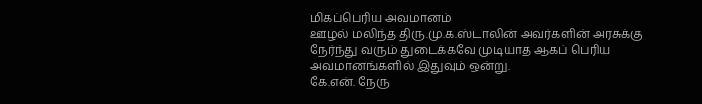மிகப்பெரிய அவமானம்
ஊழல் மலிந்த திரு.மு.க.ஸ்டாலின் அவர்களின் அரசுக்கு நேர்ந்து வரும் துடைக்கவே முடியாத ஆகப் பெரிய அவமானங்களில் இதுவும் ஒன்று.
கே.என். நேரு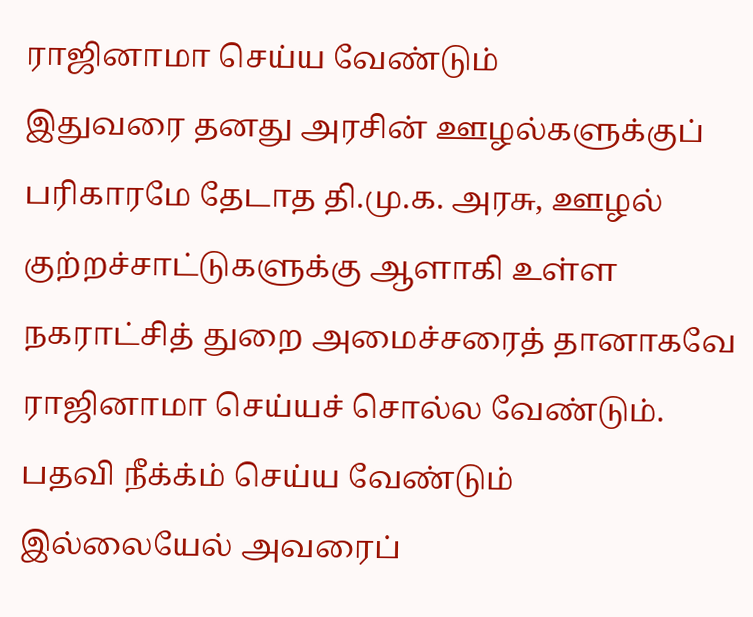ராஜினாமா செய்ய வேண்டும்
இதுவரை தனது அரசின் ஊழல்களுக்குப் பரிகாரமே தேடாத தி.மு.க. அரசு, ஊழல் குற்றச்சாட்டுகளுக்கு ஆளாகி உள்ள நகராட்சித் துறை அமைச்சரைத் தானாகவே ராஜினாமா செய்யச் சொல்ல வேண்டும்.
பதவி நீக்க்ம் செய்ய வேண்டும்
இல்லையேல் அவரைப்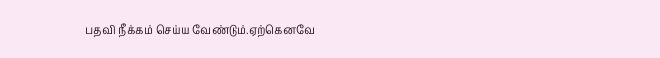பதவி நீக்கம் செய்ய வேண்டும்.ஏற்கெனவே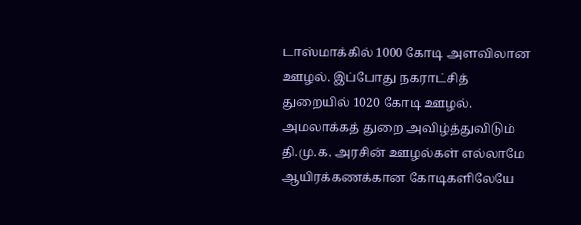டாஸ்மாக்கில் 1000 கோடி அளவிலான ஊழல். இப்போது நகராட்சித் துறையில் 1020 கோடி ஊழல். அமலாக்கத் துறை அவிழ்த்துவிடும் தி.மு.க. அரசின் ஊழல்கள் எல்லாமே ஆயிரக்கணக்கான கோடிகளிலேயே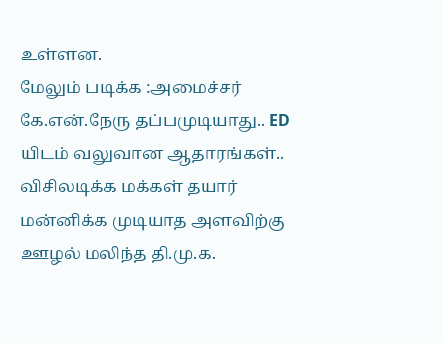உள்ளன.
மேலும் படிக்க :அமைச்சர் கே.என்.நேரு தப்பமுடியாது.. ED யிடம் வலுவான ஆதாரங்கள்..
விசிலடிக்க மக்கள் தயார்
மன்னிக்க முடியாத அளவிற்கு ஊழல் மலிந்த தி.மு.க.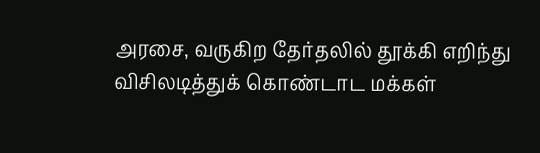அரசை, வருகிற தேர்தலில் தூக்கி எறிந்து விசிலடித்துக் கொண்டாட மக்கள்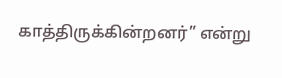காத்திருக்கின்றனர்” என்று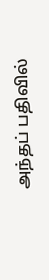அந்தப் பதிவில்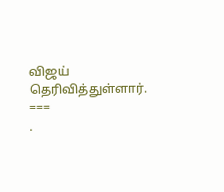விஜய் தெரிவித்துள்ளார்.
===
.